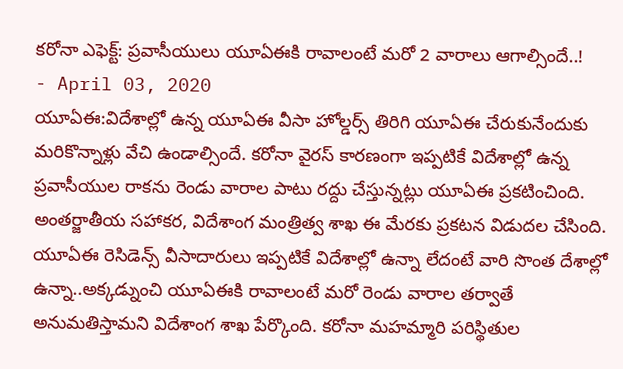కరోనా ఎఫెక్ట్: ప్రవాసీయులు యూఏఈకి రావాలంటే మరో 2 వారాలు ఆగాల్సిందే..!
- April 03, 2020
యూఏఈ:విదేశాల్లో ఉన్న యూఏఈ వీసా హోల్డర్స్ తిరిగి యూఏఈ చేరుకునేందుకు మరికొన్నాళ్లు వేచి ఉండాల్సిందే. కరోనా వైరస్ కారణంగా ఇప్పటికే విదేశాల్లో ఉన్న ప్రవాసీయుల రాకను రెండు వారాల పాటు రద్దు చేస్తున్నట్లు యూఏఈ ప్రకటించింది. అంతర్జాతీయ సహాకర, విదేశాంగ మంత్రిత్వ శాఖ ఈ మేరకు ప్రకటన విడుదల చేసింది. యూఏఈ రెసిడెన్స్ వీసాదారులు ఇప్పటికే విదేశాల్లో ఉన్నా లేదంటే వారి సొంత దేశాల్లో ఉన్నా..అక్కడ్నుంచి యూఏఈకి రావాలంటే మరో రెండు వారాల తర్వాతే అనుమతిస్తామని విదేశాంగ శాఖ పేర్కొంది. కరోనా మహమ్మారి పరిస్థితుల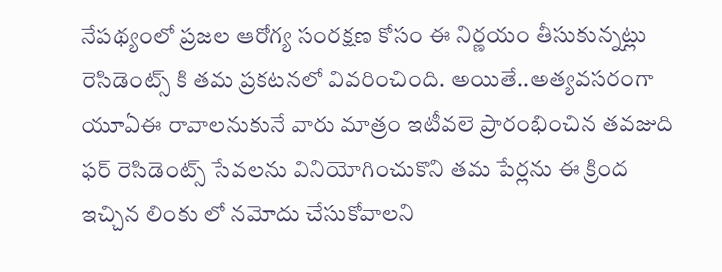నేపథ్యంలో ప్రజల ఆరోగ్య సంరక్షణ కోసం ఈ నిర్ణయం తీసుకున్నట్లు రెసిడెంట్స్ కి తమ ప్రకటనలో వివరించింది. అయితే..అత్యవసరంగా యూఏఈ రావాలనుకునే వారు మాత్రం ఇటీవలె ప్రారంభించిన తవజుది ఫర్ రెసిడెంట్స్ సేవలను వినియోగించుకొని తమ పేర్లను ఈ క్రింద ఇచ్చిన లింకు లో నమోదు చేసుకోవాలని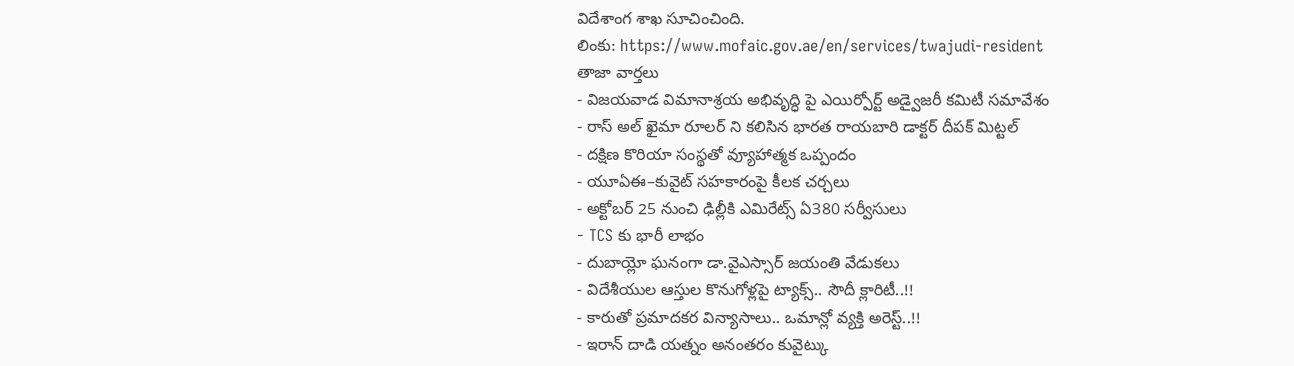విదేశాంగ శాఖ సూచించింది.
లింకు: https://www.mofaic.gov.ae/en/services/twajudi-resident
తాజా వార్తలు
- విజయవాడ విమానాశ్రయ అభివృద్ధి పై ఎయిర్పోర్ట్ అడ్వైజరీ కమిటీ సమావేశం
- రాస్ అల్ ఖైమా రూలర్ ని కలిసిన భారత రాయబారి డాక్టర్ దీపక్ మిట్టల్
- దక్షిణ కొరియా సంస్థతో వ్యూహాత్మక ఒప్పందం
- యూఏఈ–కువైట్ సహకారంపై కీలక చర్చలు
- అక్టోబర్ 25 నుంచి ఢిల్లీకి ఎమిరేట్స్ ఏ380 సర్వీసులు
- TCS కు భారీ లాభం
- దుబాయ్లో ఘనంగా డా.వైఎస్సార్ జయంతి వేడుకలు
- విదేశీయుల ఆస్తుల కొనుగోళ్లపై ట్యాక్స్.. సౌదీ క్లారిటీ..!!
- కారుతో ప్రమాదకర విన్యాసాలు.. ఒమాన్లో వ్యక్తి అరెస్ట్..!!
- ఇరాన్ దాడి యత్నం అనంతరం కువైట్కు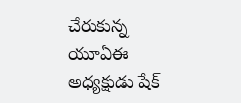చేరుకున్న యూఏఈ అధ్యక్షుడు షేక్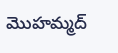మొహమ్మద్